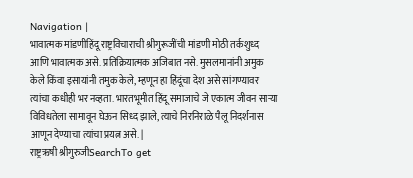Navigation |
भावात्मक मांडणीहिंदू राष्ट्रविचाराची श्रीगुरूजींची मांडणी मोठी तर्कशुध्द आणि भावात्मक असे. प्रतिक्रियात्मक अजिबात नसे. मुसलमानांनी अमुक केले किंवा इसायांनी तमुक केले, म्हणून हा हिंदूंचा देश असे सांगण्यावर त्यांचा कधीही भर नव्हता. भारतभूमीत हिंदू समाजाचे जे एकात्म जीवन साऱ्या विविधतेला सामावून घेऊन सिध्द झाले, त्याचे निरनिराळे पैलू निदर्शनास आणून देण्याचा त्यांचा प्रयत्न असे. |
राष्ट्रऋषी श्रीगुरुजीSearchTo get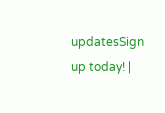updatesSign up today! |